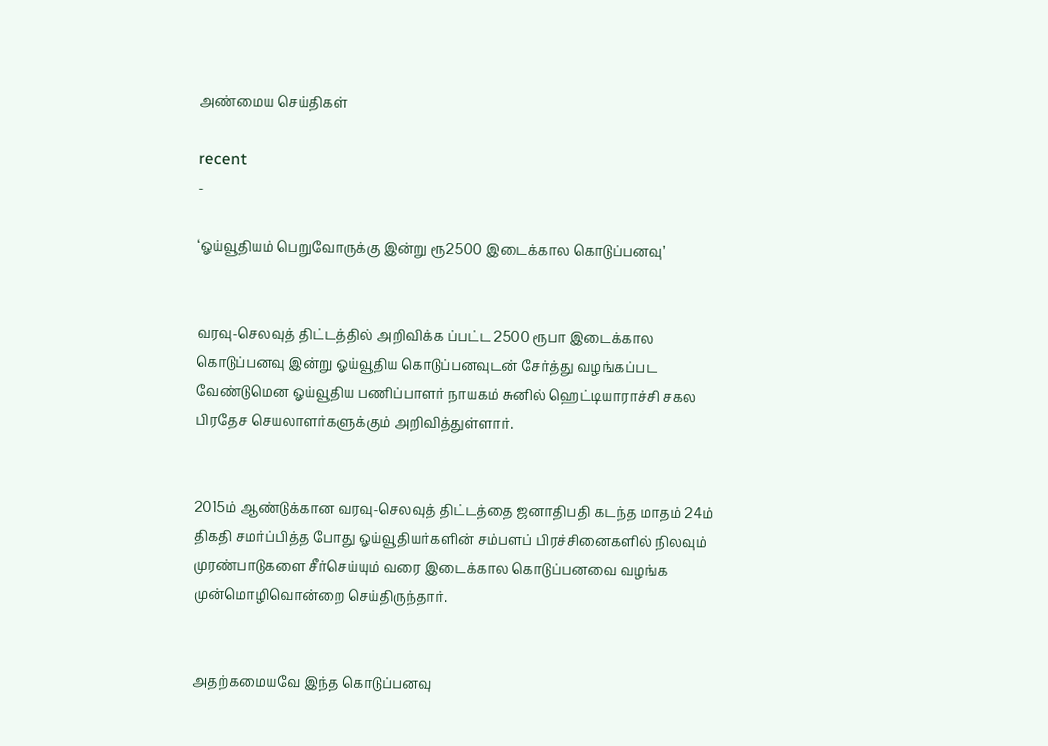அண்மைய செய்திகள்

recent
-

‘ஓய்வூதியம் பெறுவோருக்கு இன்று ரூ2500 இடைக்கால கொடுப்பனவு’


வரவு-செலவுத் திட்டத்தில் அறிவிக்க ப்பட்ட 2500 ரூபா இடைக்கால கொடுப்பனவு இன்று ஓய்வூதிய கொடுப்பனவுடன் சேர்த்து வழங்கப்பட வேண்டுமென ஓய்வூதிய பணிப்பாளர் நாயகம் சுனில் ஹெட்டியாராச்சி சகல பிரதேச செயலாளர்களுக்கும் அறிவித்துள்ளார்.


2015ம் ஆண்டுக்கான வரவு-செலவுத் திட்டத்தை ஜனாதிபதி கடந்த மாதம் 24ம் திகதி சமர்ப்பித்த போது ஓய்வூதியர்களின் சம்பளப் பிரச்சினைகளில் நிலவும் முரண்பாடுகளை சீர்செய்யும் வரை இடைக்கால கொடுப்பனவை வழங்க முன்மொழிவொன்றை செய்திருந்தார்.


அதற்கமையவே இந்த கொடுப்பனவு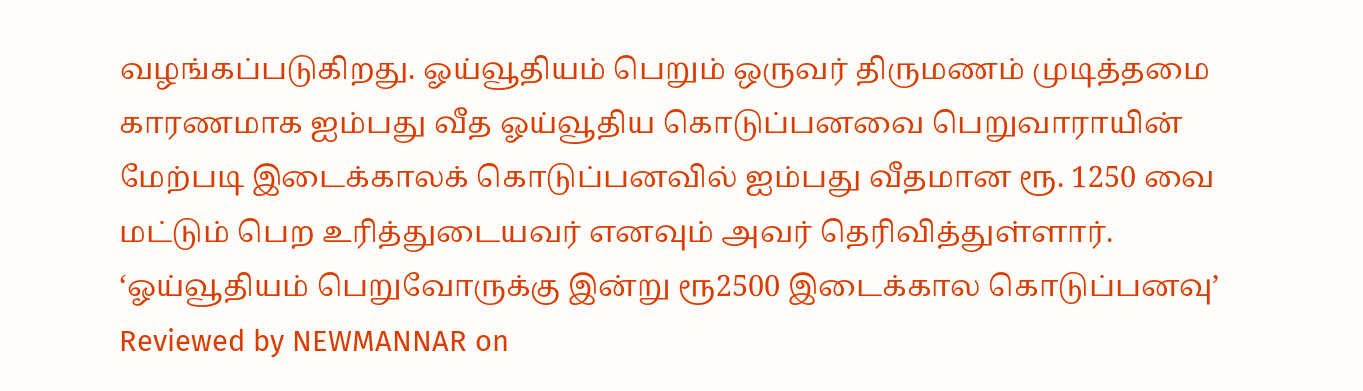வழங்கப்படுகிறது. ஓய்வூதியம் பெறும் ஒருவர் திருமணம் முடித்தமை காரணமாக ஐம்பது வீத ஓய்வூதிய கொடுப்பனவை பெறுவாராயின் மேற்படி இடைக்காலக் கொடுப்பனவில் ஐம்பது வீதமான ரூ. 1250 வை மட்டும் பெற உரித்துடையவர் எனவும் அவர் தெரிவித்துள்ளார்.
‘ஓய்வூதியம் பெறுவோருக்கு இன்று ரூ2500 இடைக்கால கொடுப்பனவு’ Reviewed by NEWMANNAR on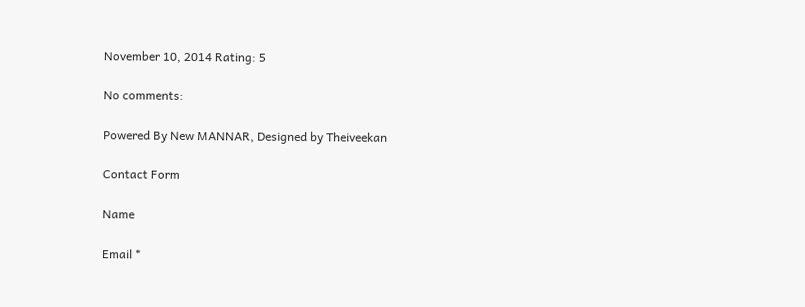November 10, 2014 Rating: 5

No comments:

Powered By New MANNAR, Designed by Theiveekan

Contact Form

Name

Email *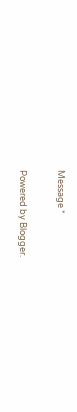Message *

Powered by Blogger.